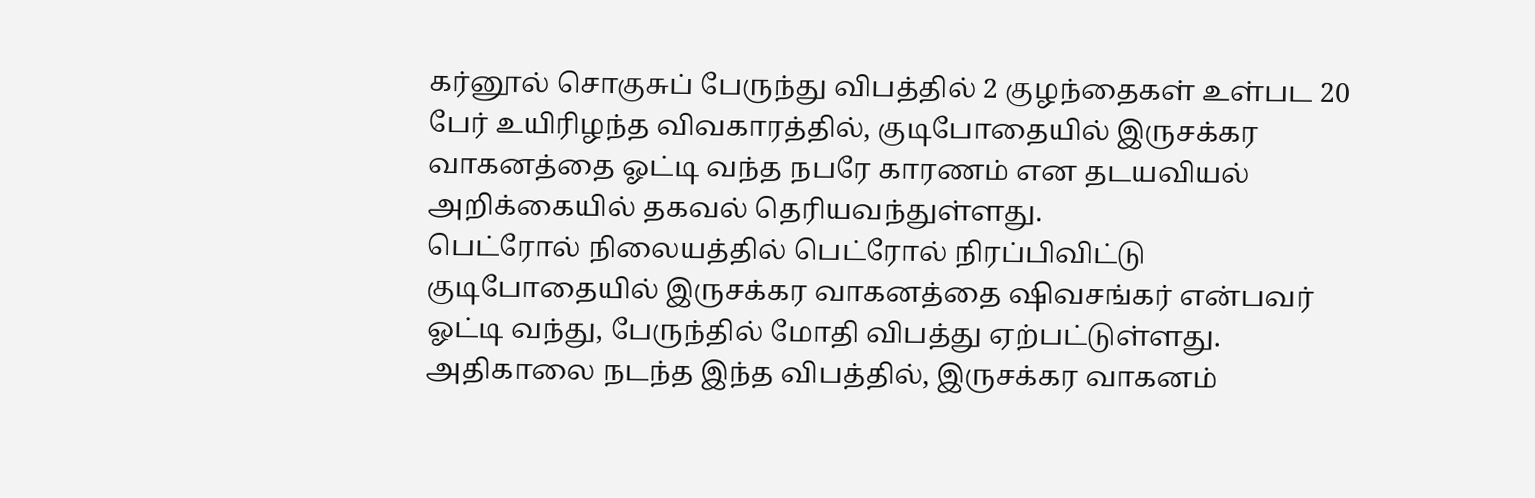கர்னூல் சொகுசுப் பேருந்து விபத்தில் 2 குழந்தைகள் உள்பட 20 பேர் உயிரிழந்த விவகாரத்தில், குடிபோதையில் இருசக்கர வாகனத்தை ஓட்டி வந்த நபரே காரணம் என தடயவியல் அறிக்கையில் தகவல் தெரியவந்துள்ளது.
பெட்ரோல் நிலையத்தில் பெட்ரோல் நிரப்பிவிட்டு குடிபோதையில் இருசக்கர வாகனத்தை ஷிவசங்கர் என்பவர் ஓட்டி வந்து, பேருந்தில் மோதி விபத்து ஏற்பட்டுள்ளது.
அதிகாலை நடந்த இந்த விபத்தில், இருசக்கர வாகனம்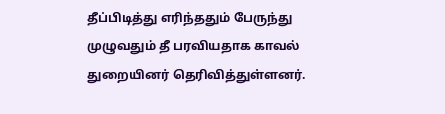தீப்பிடித்து எரிந்ததும் பேருந்து முழுவதும் தீ பரவியதாக காவல் துறையினர் தெரிவித்துள்ளனர்.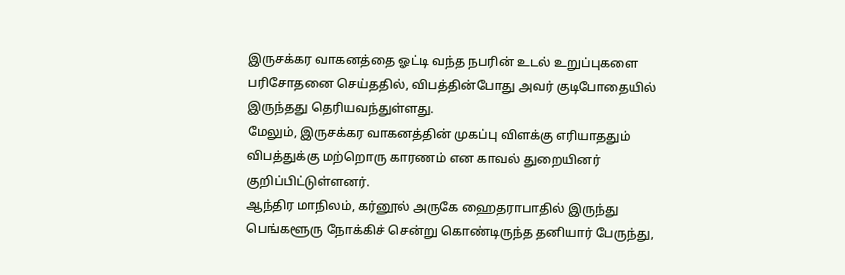இருசக்கர வாகனத்தை ஓட்டி வந்த நபரின் உடல் உறுப்புகளை பரிசோதனை செய்ததில், விபத்தின்போது அவர் குடிபோதையில் இருந்தது தெரியவந்துள்ளது.
மேலும், இருசக்கர வாகனத்தின் முகப்பு விளக்கு எரியாததும் விபத்துக்கு மற்றொரு காரணம் என காவல் துறையினர் குறிப்பிட்டுள்ளனர்.
ஆந்திர மாநிலம், கர்னூல் அருகே ஹைதராபாதில் இருந்து பெங்களூரு நோக்கிச் சென்று கொண்டிருந்த தனியார் பேருந்து,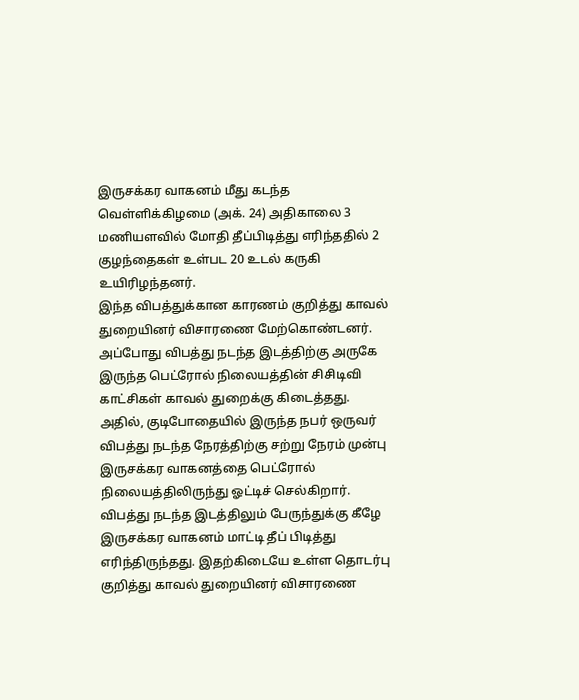இருசக்கர வாகனம் மீது கடந்த வெள்ளிக்கிழமை (அக். 24) அதிகாலை 3 மணியளவில் மோதி தீப்பிடித்து எரிந்ததில் 2 குழந்தைகள் உள்பட 20 உடல் கருகி உயிரிழந்தனர்.
இந்த விபத்துக்கான காரணம் குறித்து காவல் துறையினர் விசாரணை மேற்கொண்டனர். அப்போது விபத்து நடந்த இடத்திற்கு அருகே இருந்த பெட்ரோல் நிலையத்தின் சிசிடிவி காட்சிகள் காவல் துறைக்கு கிடைத்தது. அதில், குடிபோதையில் இருந்த நபர் ஒருவர் விபத்து நடந்த நேரத்திற்கு சற்று நேரம் முன்பு இருசக்கர வாகனத்தை பெட்ரோல் நிலையத்திலிருந்து ஓட்டிச் செல்கிறார்.
விபத்து நடந்த இடத்திலும் பேருந்துக்கு கீழே இருசக்கர வாகனம் மாட்டி தீப் பிடித்து எரிந்திருந்தது. இதற்கிடையே உள்ள தொடர்பு குறித்து காவல் துறையினர் விசாரணை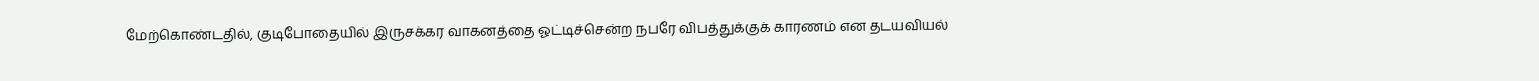மேற்கொண்டதில், குடிபோதையில் இருசக்கர வாகனத்தை ஓட்டிச்சென்ற நபரே விபத்துக்குக் காரணம் என தடயவியல்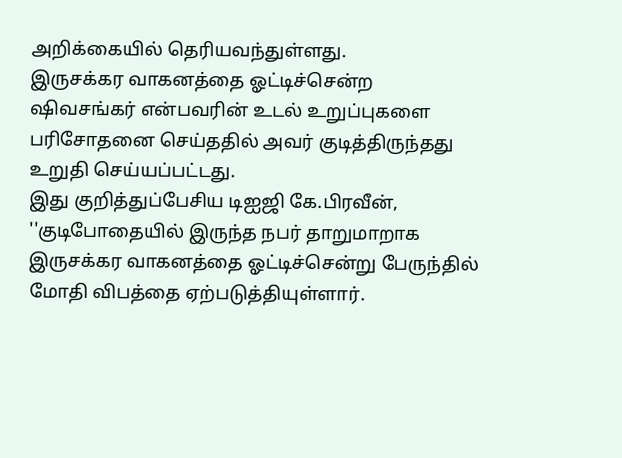அறிக்கையில் தெரியவந்துள்ளது.
இருசக்கர வாகனத்தை ஓட்டிச்சென்ற ஷிவசங்கர் என்பவரின் உடல் உறுப்புகளை பரிசோதனை செய்ததில் அவர் குடித்திருந்தது உறுதி செய்யப்பட்டது.
இது குறித்துப்பேசிய டிஐஜி கே.பிரவீன், ''குடிபோதையில் இருந்த நபர் தாறுமாறாக இருசக்கர வாகனத்தை ஓட்டிச்சென்று பேருந்தில் மோதி விபத்தை ஏற்படுத்தியுள்ளார்.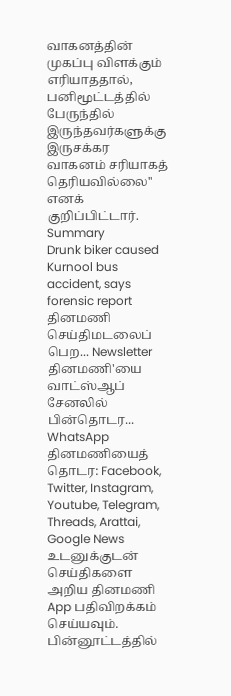வாகனத்தின் முகப்பு விளக்கும் எரியாததால், பனிமூட்டத்தில் பேருந்தில் இருந்தவர்களுக்கு இருசக்கர வாகனம் சரியாகத் தெரியவில்லை'' எனக் குறிப்பிட்டார்.
Summary
Drunk biker caused Kurnool bus accident, says forensic report
தினமணி செய்திமடலைப் பெற... Newsletter
தினமணி'யை வாட்ஸ்ஆப் சேனலில் பின்தொடர... WhatsApp
தினமணியைத் தொடர: Facebook, Twitter, Instagram, Youtube, Telegram, Threads, Arattai, Google News
உடனுக்குடன் செய்திகளை அறிய தினமணி App பதிவிறக்கம் செய்யவும்.
பின்னூட்டத்தில்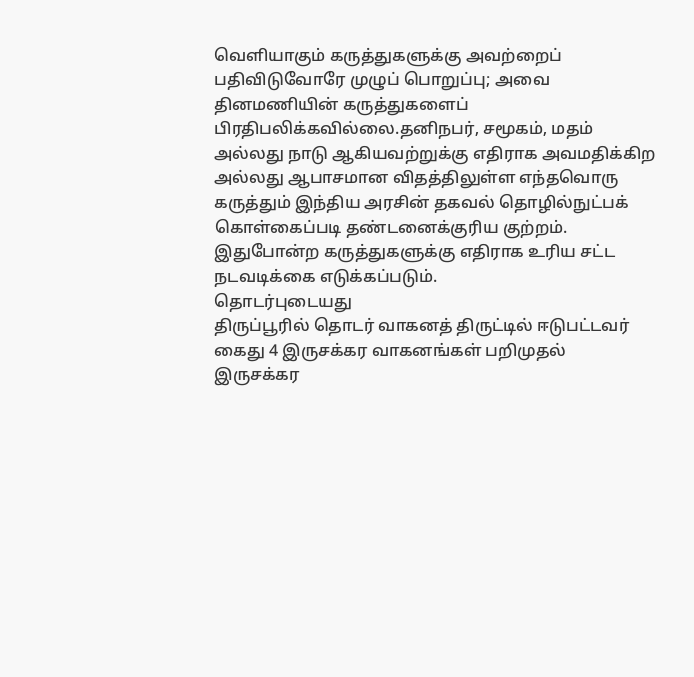வெளியாகும் கருத்துகளுக்கு அவற்றைப் பதிவிடுவோரே முழுப் பொறுப்பு; அவை தினமணியின் கருத்துகளைப் பிரதிபலிக்கவில்லை.தனிநபர், சமூகம், மதம் அல்லது நாடு ஆகியவற்றுக்கு எதிராக அவமதிக்கிற அல்லது ஆபாசமான விதத்திலுள்ள எந்தவொரு கருத்தும் இந்திய அரசின் தகவல் தொழில்நுட்பக் கொள்கைப்படி தண்டனைக்குரிய குற்றம். இதுபோன்ற கருத்துகளுக்கு எதிராக உரிய சட்ட நடவடிக்கை எடுக்கப்படும்.
தொடர்புடையது
திருப்பூரில் தொடர் வாகனத் திருட்டில் ஈடுபட்டவர் கைது 4 இருசக்கர வாகனங்கள் பறிமுதல்
இருசக்கர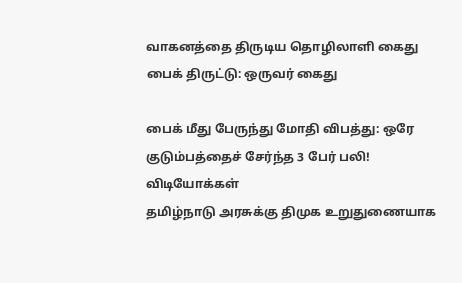வாகனத்தை திருடிய தொழிலாளி கைது
பைக் திருட்டு: ஒருவர் கைது

பைக் மீது பேருந்து மோதி விபத்து: ஒரே குடும்பத்தைச் சேர்ந்த 3 பேர் பலி!
விடியோக்கள்
தமிழ்நாடு அரசுக்கு திமுக உறுதுணையாக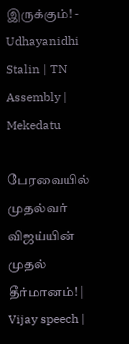இருக்கும்! - Udhayanidhi Stalin | TN Assembly | Mekedatu

பேரவையில் முதல்வர் விஜய்யின் முதல் தீர்மானம்! | Vijay speech |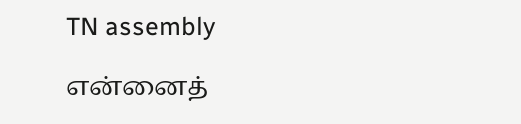TN assembly

என்னைத்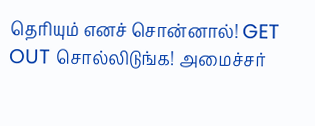தெரியும் எனச் சொன்னால்! GET OUT சொல்லிடுங்க! அமைச்சர்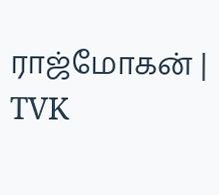ராஜ்மோகன் | TVK